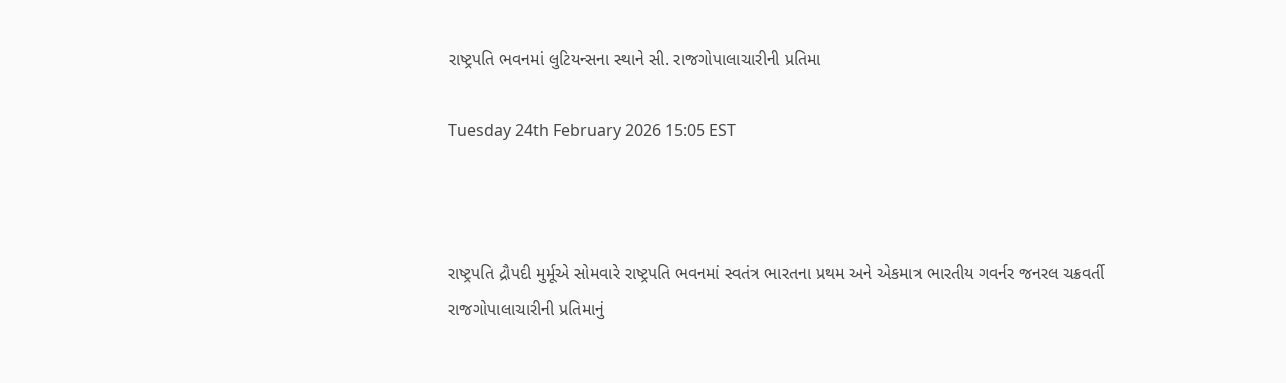રાષ્ટ્રપતિ ભવનમાં લુટિયન્સના સ્થાને સી. રાજગોપાલાચારીની પ્રતિમા

Tuesday 24th February 2026 15:05 EST



રાષ્ટ્રપતિ દ્રૌપદી મુર્મૂએ સોમવારે રાષ્ટ્રપતિ ભવનમાં સ્વતંત્ર ભારતના પ્રથમ અને એકમાત્ર ભારતીય ગવર્નર જનરલ ચક્રવર્તી રાજગોપાલાચારીની પ્રતિમાનું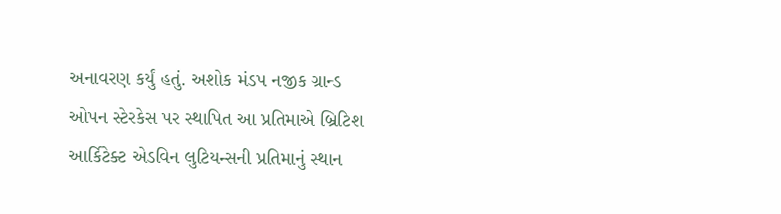અનાવરણ કર્યું હતું. અશોક મંડપ નજીક ગ્રાન્ડ ઓપન સ્ટેરકેસ પર સ્થાપિત આ પ્રતિમાએ બ્રિટિશ આર્કિટેક્ટ એડવિન લુટિયન્સની પ્રતિમાનું સ્થાન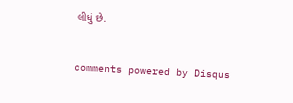લીધું છે.


comments powered by Disqus